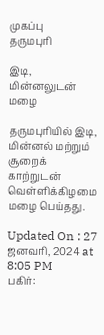முகப்பு
தருமபுரி

இடி, மின்னலுடன் மழை

தருமபுரியில் இடி, மின்னல் மற்றும் சூறைக் காற்றுடன் வெள்ளிக்கிழமை மழை பெய்தது.

Updated On : 27 ஜனவரி, 2024 at 8:05 PM
பகிர்: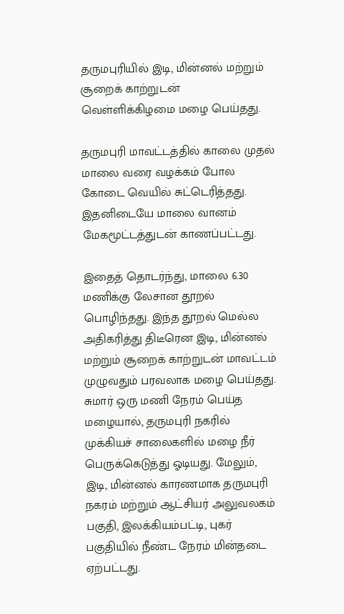தருமபுரியில் இடி, மின்னல் மற்றும் சூறைக் காற்றுடன் வெள்ளிக்கிழமை மழை பெய்தது.

தருமபுரி மாவட்டத்தில் காலை முதல் மாலை வரை வழக்கம் போல கோடை வெயில் சுட்டெரித்தது. இதனிடையே மாலை வானம் மேகமூட்டத்துடன் காணப்பட்டது.

இதைத் தொடர்ந்து, மாலை 6.30 மணிக்கு லேசான தூறல் பொழிந்தது. இந்த தூறல் மெல்ல அதிகரித்து திடீரென இடி, மின்னல் மற்றும் சூறைக் காற்றுடன் மாவட்டம் முழுவதும் பரவலாக மழை பெய்தது. சுமார் ஒரு மணி நேரம் பெய்த மழையால், தருமபுரி நகரில் முக்கியச் சாலைகளில் மழை நீர் பெருக்கெடுத்து ஓடியது. மேலும், இடி, மின்னல் காரணமாக தருமபுரி நகரம் மற்றும் ஆட்சியர் அலுவலகம் பகுதி, இலக்கியம்பட்டி, புகர் பகுதியில் நீண்ட நேரம் மின்தடை ஏற்பட்டது.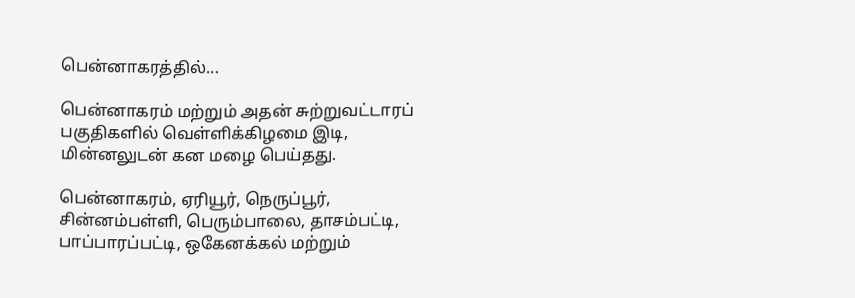பென்னாகரத்தில்...

பென்னாகரம் மற்றும் அதன் சுற்றுவட்டாரப் பகுதிகளில் வெள்ளிக்கிழமை இடி, மின்னலுடன் கன மழை பெய்தது.

பென்னாகரம், ஏரியூர், நெருப்பூர், சின்னம்பள்ளி, பெரும்பாலை, தாசம்பட்டி, பாப்பாரப்பட்டி, ஒகேனக்கல் மற்றும்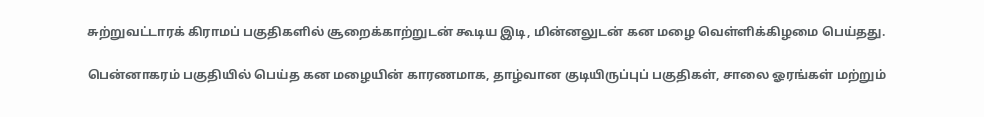சுற்றுவட்டாரக் கிராமப் பகுதிகளில் சூறைக்காற்றுடன் கூடிய இடி, மின்னலுடன் கன மழை வெள்ளிக்கிழமை பெய்தது.

பென்னாகரம் பகுதியில் பெய்த கன மழையின் காரணமாக, தாழ்வான குடியிருப்புப் பகுதிகள், சாலை ஓரங்கள் மற்றும்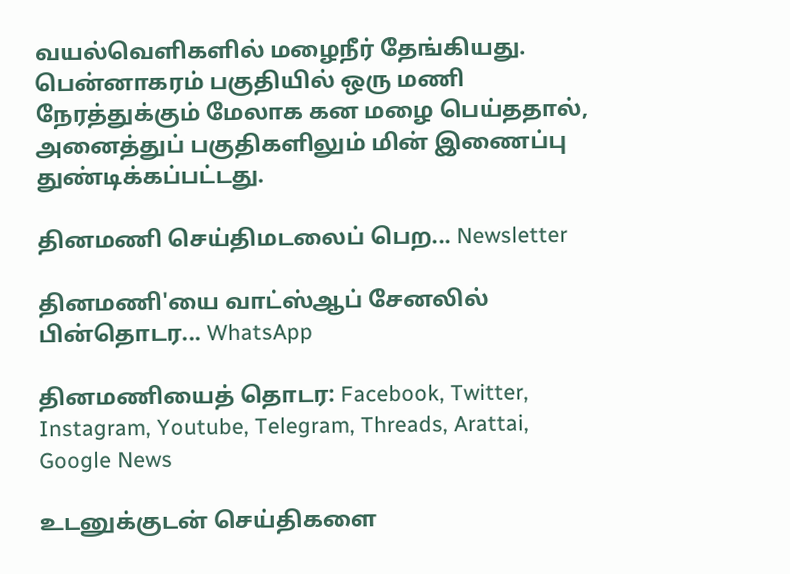வயல்வெளிகளில் மழைநீர் தேங்கியது. பென்னாகரம் பகுதியில் ஒரு மணி நேரத்துக்கும் மேலாக கன மழை பெய்ததால், அனைத்துப் பகுதிகளிலும் மின் இணைப்பு துண்டிக்கப்பட்டது.

தினமணி செய்திமடலைப் பெற... Newsletter

தினமணி'யை வாட்ஸ்ஆப் சேனலில் பின்தொடர... WhatsApp

தினமணியைத் தொடர: Facebook, Twitter, Instagram, Youtube, Telegram, Threads, Arattai, Google News

உடனுக்குடன் செய்திகளை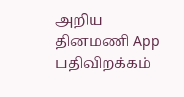அறிய தினமணி App பதிவிறக்கம்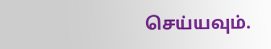செய்யவும்.